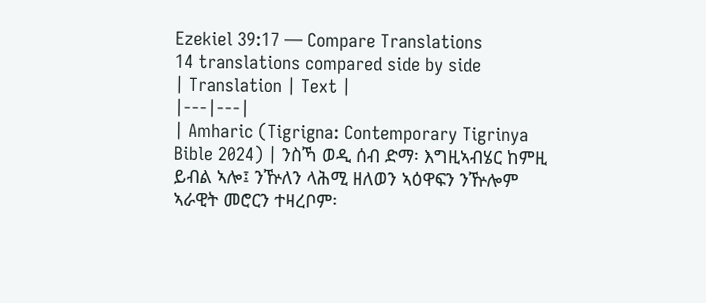Ezekiel 39:17 — Compare Translations
14 translations compared side by side
| Translation | Text |
|---|---|
| Amharic (Tigrigna: Contemporary Tigrinya Bible 2024) | ንስኻ ወዲ ሰብ ድማ፡ እግዚኣብሄር ከምዚ ይብል ኣሎ፤ ንዅለን ላሕሚ ዘለወን ኣዕዋፍን ንዅሎም ኣራዊት መሮርን ተዛረቦም፡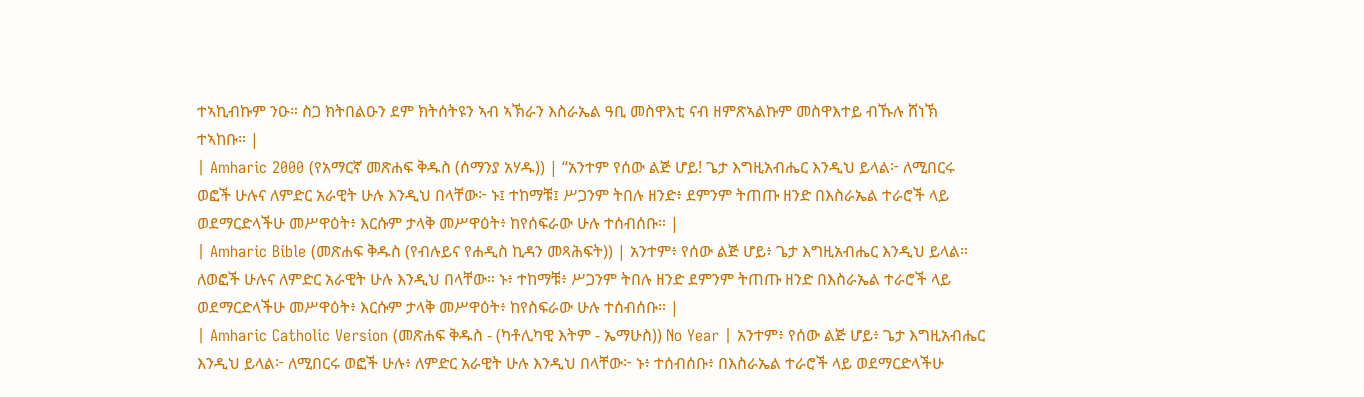ተኣኪብኩም ንዑ። ስጋ ክትበልዑን ደም ክትሰትዩን ኣብ ኣኽራን እስራኤል ዓቢ መስዋእቲ ናብ ዘምጽኣልኩም መስዋእተይ ብኹሉ ሸነኽ ተኣከቡ። |
| Amharic 2000 (የአማርኛ መጽሐፍ ቅዱስ (ሰማንያ አሃዱ)) | “አንተም የሰው ልጅ ሆይ! ጌታ እግዚአብሔር እንዲህ ይላል፦ ለሚበርሩ ወፎች ሁሉና ለምድር አራዊት ሁሉ እንዲህ በላቸው፦ ኑ፤ ተከማቹ፤ ሥጋንም ትበሉ ዘንድ፥ ደምንም ትጠጡ ዘንድ በእስራኤል ተራሮች ላይ ወደማርድላችሁ መሥዋዕት፥ እርሱም ታላቅ መሥዋዕት፥ ከየሰፍራው ሁሉ ተሰብሰቡ። |
| Amharic Bible (መጽሐፍ ቅዱስ (የብሉይና የሐዲስ ኪዳን መጻሕፍት)) | አንተም፥ የሰው ልጅ ሆይ፥ ጌታ እግዚአብሔር እንዲህ ይላል። ለወፎች ሁሉና ለምድር አራዊት ሁሉ እንዲህ በላቸው። ኑ፥ ተከማቹ፥ ሥጋንም ትበሉ ዘንድ ደምንም ትጠጡ ዘንድ በእስራኤል ተራሮች ላይ ወደማርድላችሁ መሥዋዕት፥ እርሱም ታላቅ መሥዋዕት፥ ከየስፍራው ሁሉ ተሰብሰቡ። |
| Amharic Catholic Version (መጽሐፍ ቅዱስ - (ካቶሊካዊ እትም - ኤማሁስ)) No Year | አንተም፥ የሰው ልጅ ሆይ፥ ጌታ እግዚአብሔር እንዲህ ይላል፦ ለሚበርሩ ወፎች ሁሉ፥ ለምድር አራዊት ሁሉ እንዲህ በላቸው፦ ኑ፥ ተሰብሰቡ፥ በእስራኤል ተራሮች ላይ ወደማርድላችሁ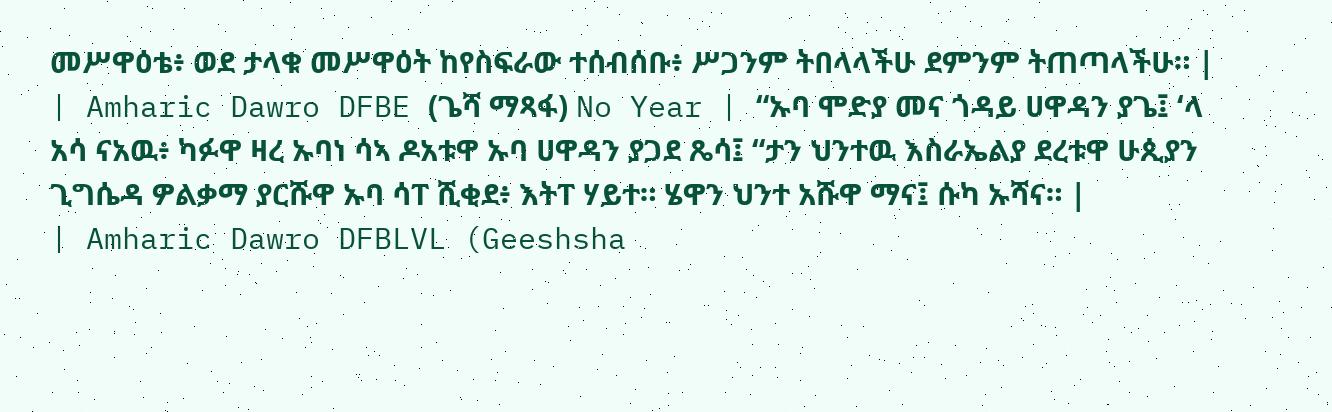መሥዋዕቴ፥ ወደ ታላቁ መሥዋዕት ከየስፍራው ተሰብሰቡ፥ ሥጋንም ትበላላችሁ ደምንም ትጠጣላችሁ። |
| Amharic Dawro DFBE (ጌሻ ማጻፋ) No Year | “ኡባ ሞድያ መና ጎዳይ ሀዋዳን ያጌ፤ ‘ላ አሳ ናአዉ፥ ካፉዋ ዛረ ኡባነ ሳኣ ዶአቱዋ ኡባ ሀዋዳን ያጋደ ጼሳ፤ “ታን ህንተዉ እስራኤልያ ደረቱዋ ሁጲያን ጊግሴዳ ዎልቃማ ያርሹዋ ኡባ ሳፐ ሺቂደ፥ እትፐ ሃይተ። ሄዋን ህንተ አሹዋ ማና፤ ሱካ ኡሻና። |
| Amharic Dawro DFBLVL (Geeshsha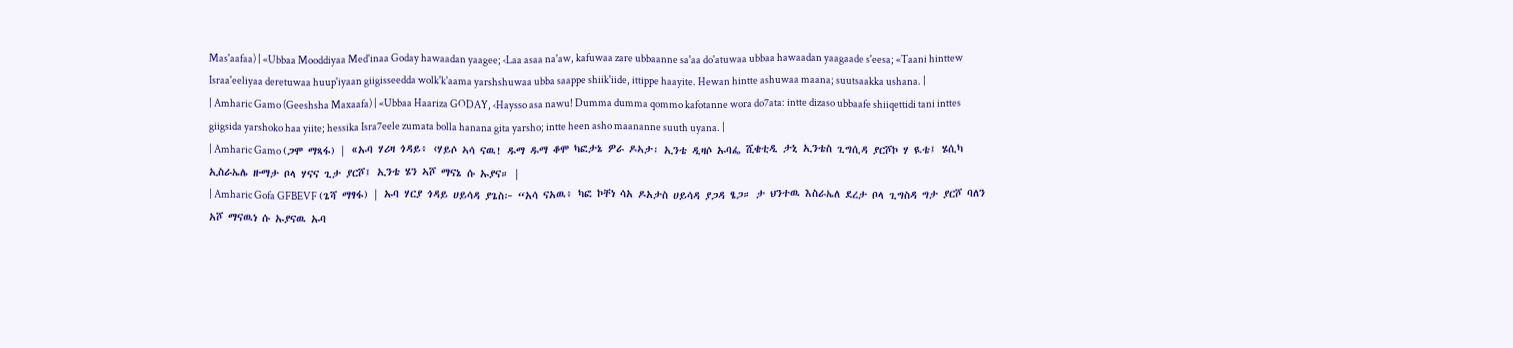Mas'aafaa) | «Ubbaa Mooddiyaa Med'inaa Goday hawaadan yaagee; ‹Laa asaa na'aw, kafuwaa zare ubbaanne sa'aa do'atuwaa ubbaa hawaadan yaagaade s'eesa; «Taani hinttew Israa'eeliyaa deretuwaa huup'iyaan giigisseedda wolk'k'aama yarshshuwaa ubba saappe shiik'iide, ittippe haayite. Hewan hintte ashuwaa maana; suutsaakka ushana. |
| Amharic Gamo (Geeshsha Maxaafa) | «Ubbaa Haariza GODAY, ‹Haysso asa nawu! Dumma dumma qommo kafotanne wora do7ata: intte dizaso ubbaafe shiiqettidi tani inttes giigsida yarshoko haa yiite; hessika Isra7eele zumata bolla hanana gita yarsho; intte heen asho maananne suuth uyana. |
| Amharic Gamo (ጋሞ ማጻፋ) | «ኡባ ሃሪዛ ጎዳይ፥ ‹ሃይሶ ኣሳ ናዉ! ዱማ ዱማ ቆሞ ካፎታኔ ዎራ ዶኣታ፡ ኢንቴ ዲዛሶ ኡባፌ ሺቄቲዲ ታኒ ኢንቴስ ጊግሲዳ ያርሾኮ ሃ ዪቴ፤ ሄሲካ ኢስራኤሌ ዙማታ ቦላ ሃናና ጊታ ያርሾ፤ ኢንቴ ሄን ኣሾ ማናኔ ሱ ኡያና። |
| Amharic Gofa GFBEVF (ጌሻ ማፃፋ) | ኡባ ሃርያ ጎዳይ ሀይሳዳ ያጌስ፦ “አሳ ናአዉ፥ ካፎ ኮቸነ ሳአ ዶአታስ ሀይሳዳ ያጋዳ ፄጋ። ታ ህንተዉ እስራኤለ ደረታ ቦላ ጊግስዳ ግታ ያርሾ ባለን አሾ ማናዉነ ሱ ኡያናዉ ኡባ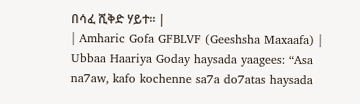በሳፈ ሺቅድ ሃይተ። |
| Amharic Gofa GFBLVF (Geeshsha Maxaafa) | Ubbaa Haariya Goday haysada yaagees: “Asa na7aw, kafo kochenne sa7a do7atas haysada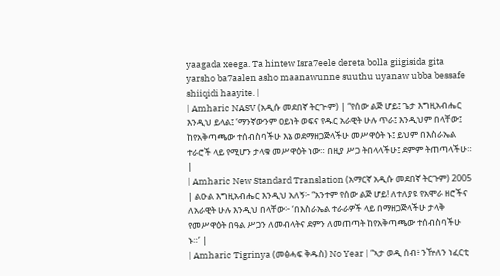yaagada xeega. Ta hintew Isra7eele dereta bolla giigisida gita yarsho ba7aalen asho maanawunne suuthu uyanaw ubba bessafe shiiqidi haayite. |
| Amharic NASV (አዲሱ መደበኛ ትርጒም) | “የሰው ልጅ ሆይ፤ ጌታ እግዚአብሔር እንዲህ ይላል፤ ‘ማንኛውንም ዐይነት ወፍና የዱር አራዊት ሁሉ ጥራ፤ እንዲህም በላቸው፤ ከየአቅጣጫው ተሰብስባችሁ እኔ ወደማዘጋጅላችሁ መሥዋዕት ኑ፤ ይህም በእስራኤል ተራሮች ላይ የሚሆን ታላቁ መሥዋዕት ነው። በዚያ ሥጋ ትበላላችሁ፤ ደምም ትጠጣላችሁ። |
| Amharic New Standard Translation (አማርኛ አዲሱ መደበኛ ትርጉም) 2005 | ልዑል እግዚአብሔር እንዲህ አለኝ፦ “አንተም የሰው ልጅ ሆይ! ለተለያዩ የአሞራ ዘሮችና ለአራዊት ሁሉ እንዲህ በላቸው፦ ‘በእስራኤል ተራራዎች ላይ በማዘጋጅላችሁ ታላቅ የመሥዋዕት በዓል ሥጋን ለመብላትና ደምን ለመጠጣት ከየአቅጣጫው ተሰብስባችሁ ኑ።’ |
| Amharic Tigrinya (መፅሓፍ ቅዱስ) No Year | “ኣታ ወዲ ሰብ፥ ንዅለን ነፈርቲ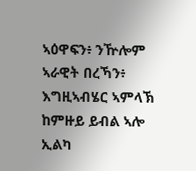ኣዕዋፍን፥ ንዅሎም ኣራዊት በረኻን፥ እግዚኣብሄር ኣምላኽ ከምዙይ ይብል ኣሎ ኢልካ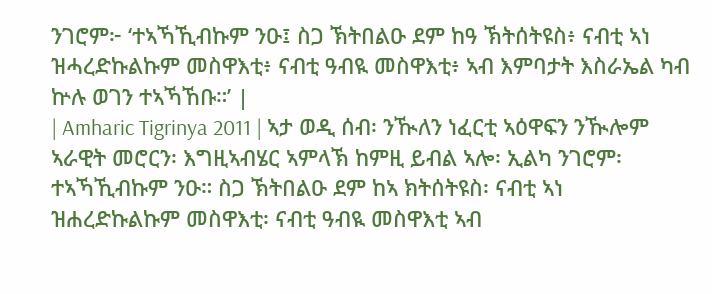ንገሮም፦ ‘ተኣኻኺብኩም ንዑ፤ ስጋ ኽትበልዑ ደም ከዓ ኽትሰትዩስ፥ ናብቲ ኣነ ዝሓረድኩልኩም መስዋእቲ፥ ናብቲ ዓብዪ መስዋእቲ፥ ኣብ እምባታት እስራኤል ካብ ኵሉ ወገን ተኣኻኸቡ።’ |
| Amharic Tigrinya 2011 | ኣታ ወዲ ሰብ፡ ንዂለን ነፈርቲ ኣዕዋፍን ንዂሎም ኣራዊት መሮርን፡ እግዚኣብሄር ኣምላኽ ከምዚ ይብል ኣሎ፡ ኢልካ ንገሮም፡ ተኣኻኺብኩም ንዑ። ስጋ ኽትበልዑ ደም ከኣ ክትሰትዩስ፡ ናብቲ ኣነ ዝሐረድኩልኩም መስዋእቲ፡ ናብቲ ዓብዪ መስዋእቲ ኣብ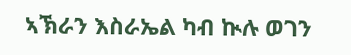ኣኽራን እስራኤል ካብ ኲሉ ወገን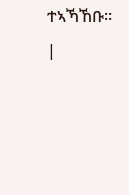ተኣኻኸቡ። |